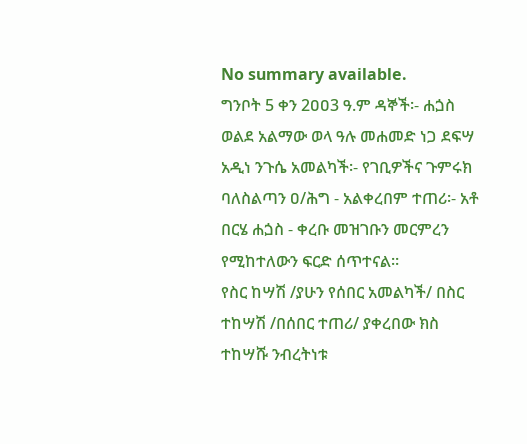No summary available.
ግንቦት 5 ቀን 2ዐዐ3 ዓ.ም ዳኞች፡- ሐጏስ ወልደ አልማው ወላ ዓሉ መሐመድ ነጋ ደፍሣ አዲነ ንጉሴ አመልካች፡- የገቢዎችና ጉምሩክ ባለስልጣን ዐ/ሕግ - አልቀረበም ተጠሪ፡- አቶ በርሄ ሐጏስ - ቀረቡ መዝገቡን መርምረን የሚከተለውን ፍርድ ሰጥተናል።
የስር ከሣሽ /ያሁን የሰበር አመልካች/ በስር ተከሣሽ /በሰበር ተጠሪ/ ያቀረበው ክስ ተከሣሹ ንብረትነቱ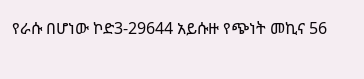የራሱ በሆነው ኮድ3-29644 አይሱዙ የጭነት መኪና 56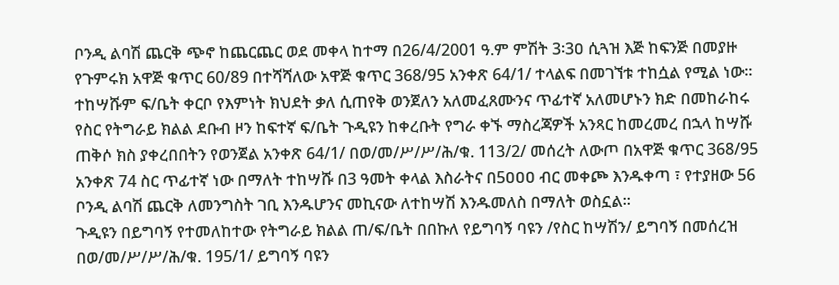ቦንዲ ልባሽ ጨርቅ ጭኖ ከጨርጨር ወደ መቀላ ከተማ በ26/4/2001 ዓ.ም ምሽት 3፡3ዐ ሲጓዝ እጅ ከፍንጅ በመያዙ የጉምሩክ አዋጅ ቁጥር 60/89 በተሻሻለው አዋጅ ቁጥር 368/95 አንቀጽ 64/1/ ተላልፍ በመገኘቱ ተከሷል የሚል ነው።
ተከሣሹም ፍ/ቤት ቀርቦ የእምነት ክህደት ቃለ ሲጠየቅ ወንጀለን አለመፈጸሙንና ጥፊተኛ አለመሆኑን ክድ በመከራከሩ የስር የትግራይ ክልል ደቡብ ዞን ከፍተኛ ፍ/ቤት ጉዲዩን ከቀረቡት የግራ ቀኙ ማስረጃዎች አንጻር ከመረመረ በኋላ ከሣሹ ጠቅሶ ክስ ያቀረበበትን የወንጀል አንቀጽ 64/1/ በወ/መ/ሥ/ሥ/ሕ/ቁ. 113/2/ መሰረት ለውጦ በአዋጅ ቁጥር 368/95 አንቀጽ 74 ስር ጥፊተኛ ነው በማለት ተከሣሹ በ3 ዓመት ቀላል እስራትና በ5ዐዐዐ ብር መቀጮ እንዱቀጣ ፣ የተያዘው 56 ቦንዲ ልባሽ ጨርቅ ለመንግስት ገቢ እንዱሆንና መኪናው ለተከሣሽ እንዱመለስ በማለት ወስኗል።
ጉዲዩን በይግባኝ የተመለከተው የትግራይ ክልል ጠ/ፍ/ቤት በበኩለ የይግባኝ ባዩን /የስር ከሣሽን/ ይግባኝ በመሰረዝ በወ/መ/ሥ/ሥ/ሕ/ቁ. 195/1/ ይግባኝ ባዩን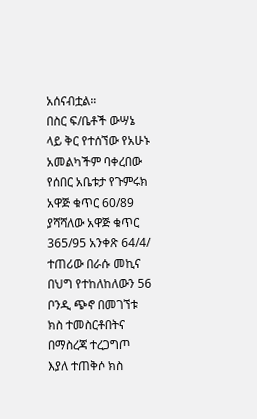አሰናብቷል።
በስር ፍ/ቤቶች ውሣኔ ላይ ቅር የተሰኘው የአሁኑ አመልካችም ባቀረበው የሰበር አቤቱታ የጉምሩክ አዋጅ ቁጥር 60/89 ያሻሻለው አዋጅ ቁጥር 365/95 አንቀጽ 64/4/ ተጠሪው በራሱ መኪና በህግ የተከለከለውን 56 ቦንዲ ጭኖ በመገኘቱ ክስ ተመስርቶበትና በማስረጃ ተረጋግጦ እያለ ተጠቅሶ ክስ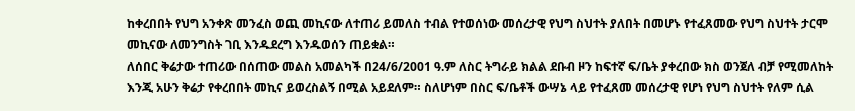ከቀረበበት የህግ አንቀጽ መንፈስ ወጪ መኪናው ለተጠሪ ይመለስ ተብል የተወሰነው መሰረታዊ የህግ ስህተት ያለበት በመሆኑ የተፈጸመው የህግ ስህተት ታርሞ መኪናው ለመንግስት ገቢ እንዱደረግ እንዱወሰን ጠይቋል።
ለሰበር ቅሬታው ተጠሪው በሰጠው መልስ አመልካች በ24/6/2001 ዓ.ም ለስር ትግራይ ክልል ደቡብ ዞን ከፍተኛ ፍ/ቤት ያቀረበው ክስ ወንጀለ ብቻ የሚመለከት እንጂ አሁን ቅሬታ የቀረበበት መኪና ይወረስልኝ በሚል አይደለም። ስለሆነም በስር ፍ/ቤቶች ውሣኔ ላይ የተፈጸመ መሰረታዊ የሆነ የህግ ስህተት የለም ሲል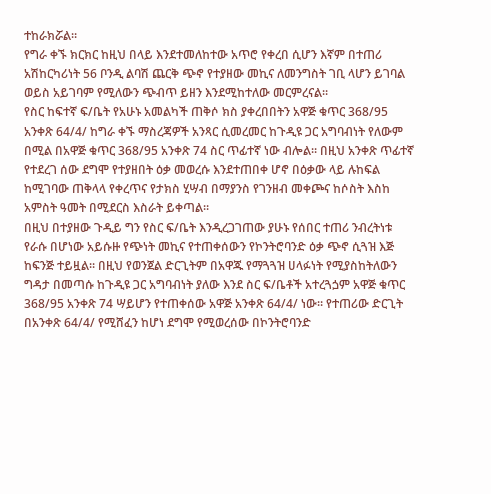ተከራክሯል።
የግራ ቀኙ ክርክር ከዚህ በላይ እንደተመለከተው አጥሮ የቀረበ ሲሆን እኛም በተጠሪ አሽከርካሪነት 56 ቦንዲ ልባሽ ጨርቅ ጭኖ የተያዘው መኪና ለመንግስት ገቢ ላሆን ይገባል ወይስ አይገባም የሚለውን ጭብጥ ይዘን እንደሚከተለው መርምረናል።
የስር ከፍተኛ ፍ/ቤት የአሁኑ አመልካች ጠቅሶ ክስ ያቀረበበትን አዋጅ ቁጥር 368/95 አንቀጽ 64/4/ ከግራ ቀኙ ማስረጃዎች አንጻር ሲመረመር ከጉዲዩ ጋር አግባብነት የለውም በሚል በአዋጅ ቁጥር 368/95 አንቀጽ 74 ስር ጥፊተኛ ነው ብሎል። በዚህ አንቀጽ ጥፊተኛ የተደረገ ሰው ደግሞ የተያዘበት ዕቃ መወረሱ እንደተጠበቀ ሆኖ በዕቃው ላይ ሉከፍል ከሚገባው ጠቅላላ የቀረጥና የታክስ ሂሣብ በማያንስ የገንዘብ መቀጮና ከሶስት እስከ አምስት ዓመት በሚደርስ እስራት ይቀጣል።
በዚህ በተያዘው ጉዲይ ግን የስር ፍ/ቤት እንዲረጋገጠው ያሁኑ የሰበር ተጠሪ ንብረትነቱ የራሱ በሆነው አይሱዙ የጭነት መኪና የተጠቀሰውን የኮንትሮባንድ ዕቃ ጭኖ ሲጓዝ እጅ ከፍንጅ ተይዟል። በዚህ የወንጀል ድርጊትም በአዋጁ የማጓጓዝ ሀላፉነት የሚያስከትለውን ግዳታ በመጣሱ ከጉዲዩ ጋር አግባብነት ያለው እንደ ስር ፍ/ቤቶች አተረጓጏም አዋጅ ቁጥር 368/95 አንቀጽ 74 ሣይሆን የተጠቀሰው አዋጅ አንቀጽ 64/4/ ነው። የተጠሪው ድርጊት በአንቀጽ 64/4/ የሚሸፈን ከሆነ ደግሞ የሚወረሰው በኮንትሮባንድ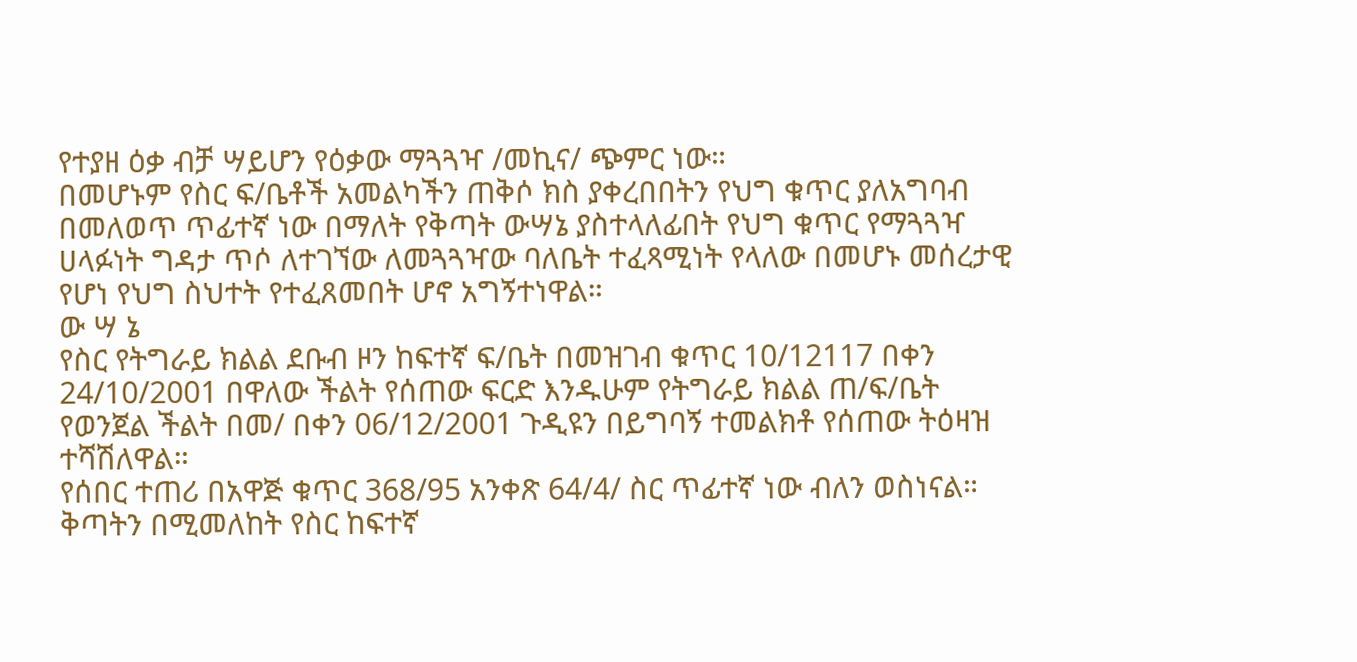የተያዘ ዕቃ ብቻ ሣይሆን የዕቃው ማጓጓዣ /መኪና/ ጭምር ነው።
በመሆኑም የስር ፍ/ቤቶች አመልካችን ጠቅሶ ክስ ያቀረበበትን የህግ ቁጥር ያለአግባብ በመለወጥ ጥፊተኛ ነው በማለት የቅጣት ውሣኔ ያስተላለፊበት የህግ ቁጥር የማጓጓዣ ሀላፉነት ግዳታ ጥሶ ለተገኘው ለመጓጓዣው ባለቤት ተፈጻሚነት የላለው በመሆኑ መሰረታዊ የሆነ የህግ ስህተት የተፈጸመበት ሆኖ አግኝተነዋል።
ው ሣ ኔ
የስር የትግራይ ክልል ደቡብ ዞን ከፍተኛ ፍ/ቤት በመዝገብ ቁጥር 10/12117 በቀን 24/10/2001 በዋለው ችልት የሰጠው ፍርድ እንዱሁም የትግራይ ክልል ጠ/ፍ/ቤት የወንጀል ችልት በመ/ በቀን 06/12/2001 ጉዲዩን በይግባኝ ተመልክቶ የሰጠው ትዕዛዝ ተሻሽለዋል።
የሰበር ተጠሪ በአዋጅ ቁጥር 368/95 አንቀጽ 64/4/ ስር ጥፊተኛ ነው ብለን ወስነናል።
ቅጣትን በሚመለከት የስር ከፍተኛ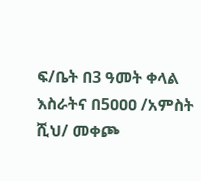ፍ/ቤት በ3 ዓመት ቀላል እስራትና በ5ዐዐዐ /አምስት ሺህ/ መቀጮ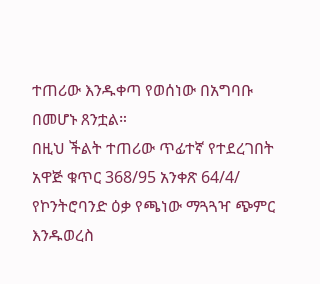ተጠሪው እንዱቀጣ የወሰነው በአግባቡ በመሆኑ ጸንቷል።
በዚህ ችልት ተጠሪው ጥፊተኛ የተደረገበት አዋጅ ቁጥር 368/95 አንቀጽ 64/4/ የኮንትሮባንድ ዕቃ የጫነው ማጓጓዣ ጭምር እንዱወረስ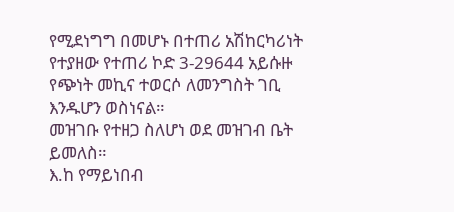የሚደነግግ በመሆኑ በተጠሪ አሽከርካሪነት የተያዘው የተጠሪ ኮድ 3-29644 አይሱዙ የጭነት መኪና ተወርሶ ለመንግስት ገቢ እንዱሆን ወስነናል።
መዝገቡ የተዘጋ ስለሆነ ወደ መዝገብ ቤት ይመለስ።
እ.ከ የማይነበብ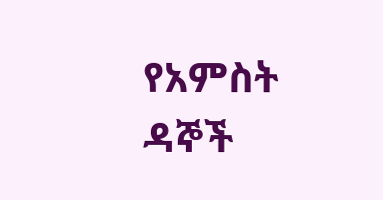የአምስት ዳኞች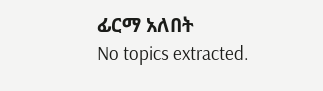ፊርማ አለበት
No topics extracted.